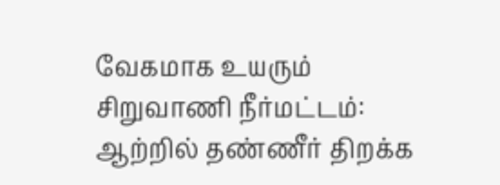வேகமாக உயரும் சிறுவாணி நீர்மட்டம்: ஆற்றில் தண்ணீர் திறக்க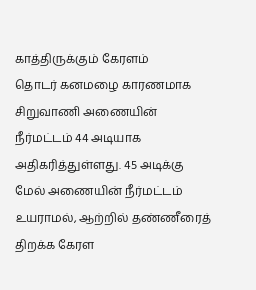காத்திருக்கும் கேரளம்
தொடர் கனமழை காரணமாக சிறுவாணி அணையின் நீர்மட்டம் 44 அடியாக அதிகரித்துள்ளது. 45 அடிக்கு மேல் அணையின் நீர்மட்டம் உயராமல், ஆற்றில் தண்ணீரைத் திறக்க கேரள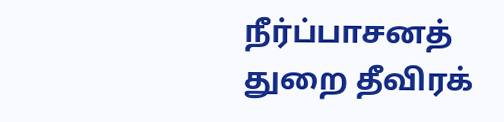நீர்ப்பாசனத் துறை தீவிரக்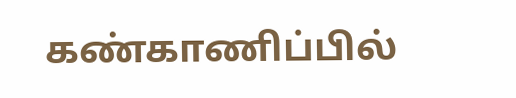கண்காணிப்பில்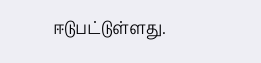ஈடுபட்டுள்ளது.